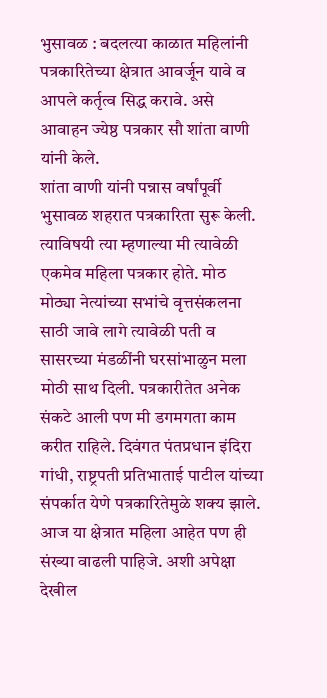भुसावळ : बदलत्या काळात महिलांनी पत्रकारितेच्या क्षेत्रात आवर्जून यावे व आपले कर्तृत्व सिद्ध करावे. असे आवाहन ज्येष्ठ पत्रकार सौ शांता वाणी यांनी केले.
शांता वाणी यांनी पन्नास वर्षांपूर्वी भुसावळ शहरात पत्रकारिता सुरू केली. त्याविषयी त्या म्हणाल्या मी त्यावेळी एकमेव महिला पत्रकार होते. मोठ मोठ्या नेत्यांच्या सभांचे वृत्तसंकलना साठी जावे लागे त्यावेळी पती व सासरच्या मंडळींनी घरसांभाळुन मला मोठी साथ दिली. पत्रकारीतेत अनेक संकटे आली पण मी डगमगता काम करीत राहिले. दिवंगत पंतप्रधान इंदिरा गांधी, राष्ट्रपती प्रतिभाताई पाटील यांच्या संपर्कात येणे पत्रकारितेमुळे शक्य झाले. आज या क्षेत्रात महिला आहेत पण ही संख्या वाढली पाहिजे. अशी अपेक्षा देखील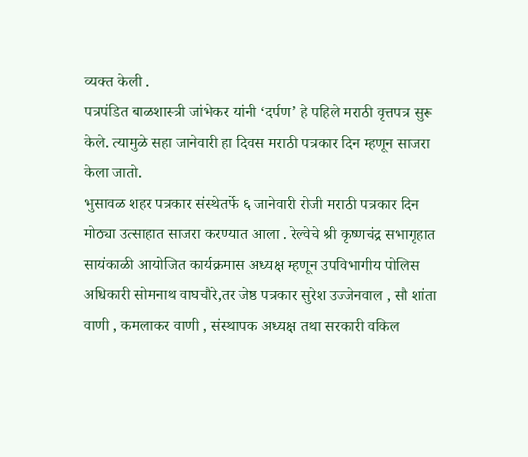व्यक्त केली .
पत्रपंडित बाळशास्त्री जांभेकर यांनी ‘दर्पण’ हे पहिले मराठी वृत्तपत्र सुरू केले. त्यामुळे सहा जानेवारी हा दिवस मराठी पत्रकार दिन म्हणून साजरा केला जातो.
भुसावळ शहर पत्रकार संस्थेतर्फे ६ जानेवारी रोजी मराठी पत्रकार दिन मोठ्या उत्साहात साजरा करण्यात आला . रेल्वेचे श्री कृष्णचंद्र सभागृहात सायंकाळी आयोजित कार्यक्रमास अध्यक्ष म्हणून उपविभागीय पोलिस अधिकारी सोमनाथ वाघचौरे,तर जेष्ठ पत्रकार सुरेश उज्जेनवाल , सौ शांता वाणी , कमलाकर वाणी , संस्थापक अध्यक्ष तथा सरकारी वकिल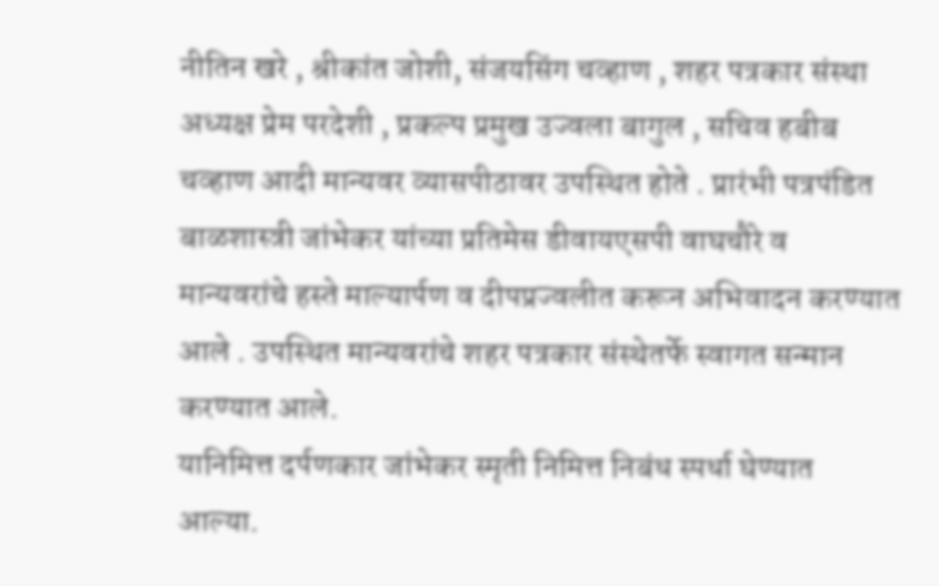नीतिन खरे , श्रीकांत जोशी, संजयसिंग चव्हाण , शहर पत्रकार संस्था अध्यक्ष प्रेम परदेशी , प्रकल्प प्रमुख उज्वला बागुल , सचिव हबीब चव्हाण आदी मान्यवर व्यासपीठावर उपस्थित होते . प्रारंभी पत्रपंडित बाळशास्त्री जांभेकर यांच्या प्रतिमेस डीवायएसपी वाघचौरे व मान्यवरांचे हस्ते माल्यार्पण व दीपप्रज्वलीत करून अभिवादन करण्यात आले . उपस्थित मान्यवरांचे शहर पत्रकार संस्थेतर्फे स्वागत सन्मान करण्यात आले.
यानिमित्त दर्पणकार जांभेकर स्मृती निमित्त निबंध स्पर्धा घेण्यात आल्या.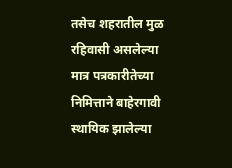तसेच शहरातील मुळ रहिवासी असलेल्या मात्र पत्रकारीतेच्या निमित्ताने बाहेरगावी स्थायिक झालेल्या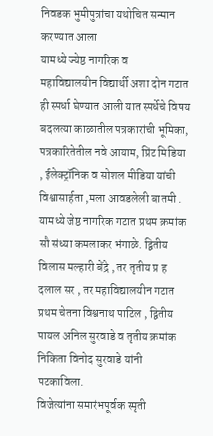निवडक भुमीपुत्रांचा यथोचित सन्मान करण्यात आला
यामध्ये ज्येष्ठ नागरिक व
महाविद्यालयीन विद्यार्थी अशा दोन गटात ही स्पर्धा घेण्यात आली यात स्पर्धेचे विषय
बदलत्या काळातील पत्रकारांची भूमिका, पत्रकारितेतील नवे आयाम, प्रिंट मिडिया , ईलेक्ट्रॉनिक व सोशल मीडिया यांची विश्वासार्हता ,मला आवडलेली बातमी .
यामध्ये जेष्ठ नागरिक गटात प्रथम क्रमांक सौ संध्या कमलाकर भंगाळे. द्वितीय विलास मल्हारी बेंद्रे , तर तृतीय प्र ह दलाल सर , तर महाविद्यालयीन गटात प्रथम चेतना विश्वनाथ पाटिल , द्वितीय पायल अनिल सुरवाडे व तृतीय क्रमांक निकिता विनोद सुरवाडे यांनी पटकाविला.
विजेत्यांना समारंभपूर्वक स्मृती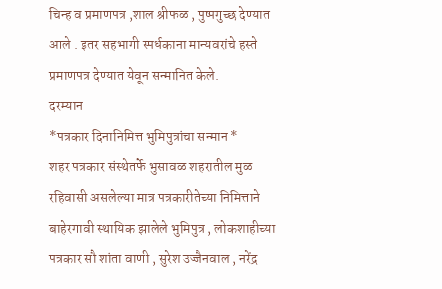चिन्ह व प्रमाणपत्र ,शाल श्रीफळ , पुष्पगुच्छ देण्यात आले . इतर सहभागी स्पर्धकाना मान्यवरांचे हस्ते प्रमाणपत्र देण्यात येवून सन्मानित केले.
दरम्यान
*पत्रकार दिनानिमित्त भुमिपुत्रांचा सन्मान *
शहर पत्रकार संस्थेतर्फे भुसावळ शहरातील मुळ रहिवासी असलेल्या मात्र पत्रकारीतेच्या निमित्ताने बाहेरगावी स्थायिक झालेले भुमिपुत्र , लोकशाहीच्या पत्रकार सौ शांता वाणी , सुरेश उज्जैनवाल , नरेंद्र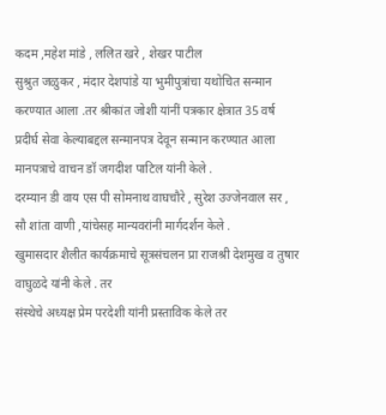कदम ,महेश मांडे , ललित खरे , शेखर पाटील
सुश्रुत जळुकर , मंदार देशपांडे या भुमीपुत्रांचा यथोचित सन्मान करण्यात आला .तर श्रीकांत जोशी यांनीं पत्रकार क्षेत्रात 35 वर्ष प्रदीर्घ सेवा केल्याबद्दल सन्मानपत्र देवून सन्मान करण्यात आला मानपत्राचे वाचन डॉ जगदीश पाटिल यांनी केले .
दरम्यान डी वाय एस पी सोमनाथ वाघचौरे , सुरेश उज्जेनवाल सर , सौ शांता वाणी ,यांचेसह मान्यवरांनी मार्गदर्शन केले .
खुमासदार शैलीत कार्यक्रमाचे सूत्रसंचलन प्रा राजश्री देशमुख व तुषार वाघुळदे यांनी केले . तर
संस्थेचे अध्यक्ष प्रेम परदेशी यांनी प्रस्ताविक केले तर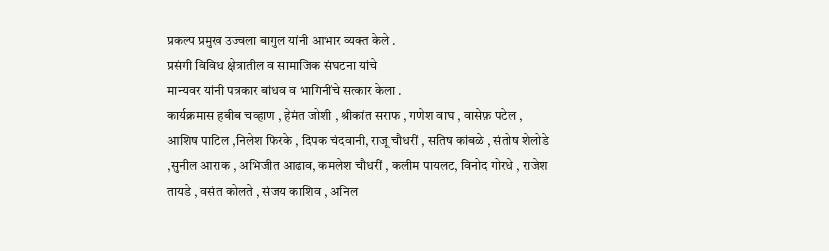प्रकल्प प्रमुख उज्वला बागुल यांनी आभार व्यक्त केले .
प्रसंगी विविध क्षेत्रातील व सामाजिक संघटना यांचे
मान्यवर यांनी पत्रकार बांधव व भागिनींचे सत्कार केला .
कार्यक्रमास हबीब चव्हाण , हेमंत जोशी , श्रीकांत सराफ , गणेश वाघ , वासेफ़ पटेल , आशिष पाटिल ,निलेश फिरके , दिपक चंदवानी, राजू चौधरीं , सतिष कांबळे , संतोष शेलोडे ,सुनील आराक , अभिजीत आढाव, कमलेश चौधरीं , कलीम पायलट, विनोद गोरधे , राजेश तायडे , वसंत कोलते , संजय काशिव , अनिल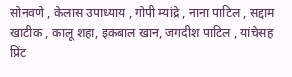सोनवणे , केलास उपाध्याय , गोपी म्यांद्रे , नाना पाटिल , सद्दाम खाटीक , कालू शहा, इकबाल खान, जगदीश पाटिल , यांचेसह प्रिंट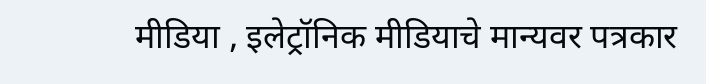मीडिया , इलेट्रॉनिक मीडियाचे मान्यवर पत्रकार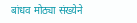बांधव मोठ्या संख्येने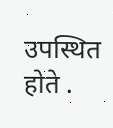उपस्थित होते .